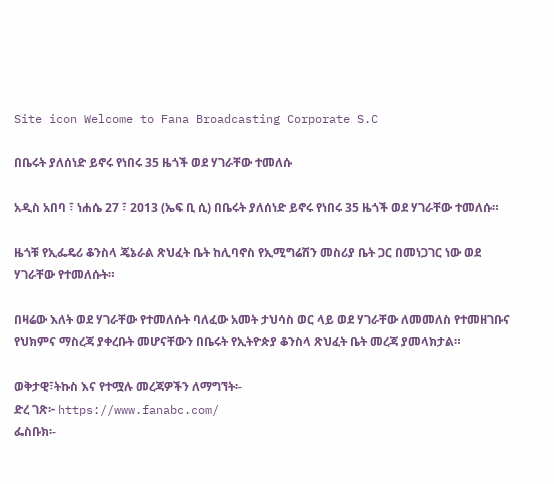Site icon Welcome to Fana Broadcasting Corporate S.C

በቤሩት ያለሰነድ ይኖሩ የነበሩ 35 ዜጎች ወደ ሃገራቸው ተመለሱ

አዲስ አበባ ፣ ነሐሴ 27 ፣ 2013 (ኤፍ ቢ ሲ) በቤሩት ያለሰነድ ይኖሩ የነበሩ 35 ዜጎች ወደ ሃገራቸው ተመለሱ።

ዜጎቹ የኢፌዴሪ ቆንስላ ጄኔራል ጽህፈት ቤት ከሊባኖስ የኢሚግሬሽን መስሪያ ቤት ጋር በመነጋገር ነው ወደ ሃገራቸው የተመለሱት።

በዛሬው እለት ወደ ሃገራቸው የተመለሱት ባለፈው አመት ታህሳስ ወር ላይ ወደ ሃገራቸው ለመመለስ የተመዘገቡና የህክምና ማስረጃ ያቀረቡት መሆናቸውን በቤሩት የኢትዮጵያ ቆንስላ ጽህፈት ቤት መረጃ ያመላክታል።

ወቅታዊ፣ትኩስ እና የተሟሉ መረጃዎችን ለማግኘት፡-
ድረ ገጽ፦ https://www.fanabc.com/
ፌስቡክ፡-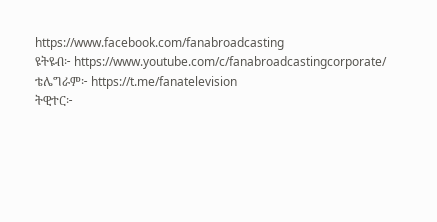https://www.facebook.com/fanabroadcasting
ዩትዩብ፦ https://www.youtube.com/c/fanabroadcastingcorporate/
ቴሌግራም፦ https://t.me/fanatelevision
ትዊተር፦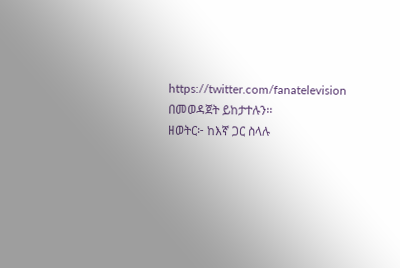https://twitter.com/fanatelevision በመወዳጀት ይከታተሉን፡፡
ዘወትር፦ ከእኛ ጋር ስላሉ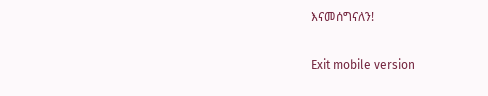እናመሰግናለን!

Exit mobile version